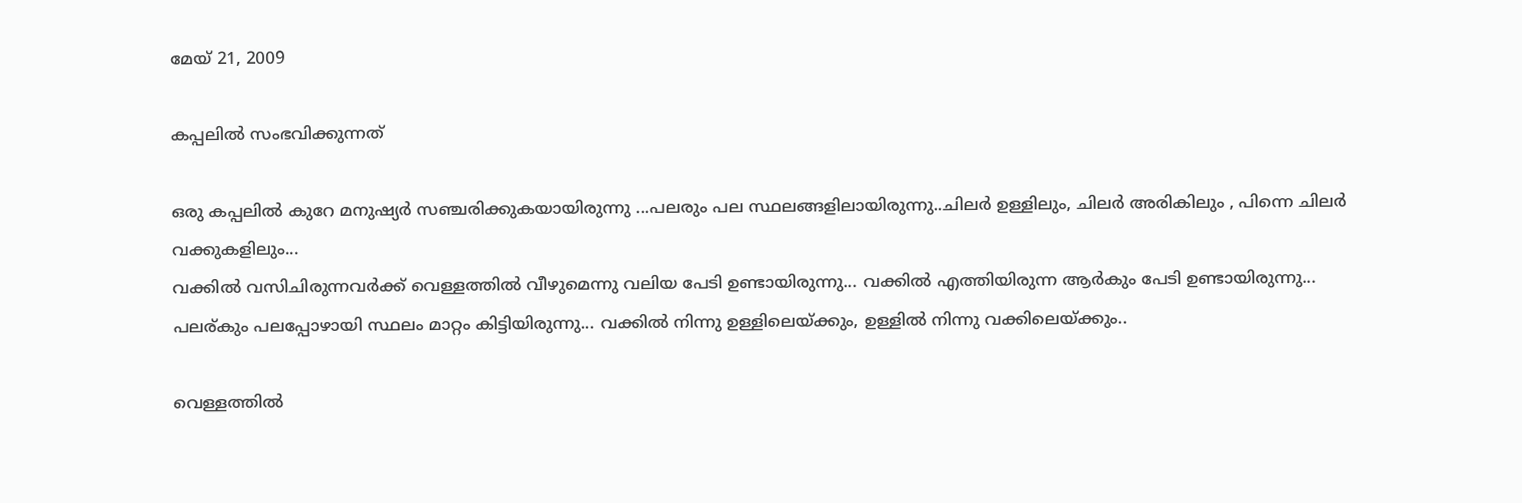മേയ് 21, 2009

കപ്പലില്‍ സംഭവിക്കുന്നത്

ഒരു കപ്പലില്‍ കുറേ മനുഷ്യര്‍ സഞ്ചരിക്കുകയായിരുന്നു ...പലരും പല സ്ഥലങ്ങളിലായിരുന്നു..ചിലര്‍ ഉള്ളിലും, ചിലര്‍ അരികിലും , പിന്നെ ചിലര്‍ വക്കുകളിലും...
വക്കില്‍ വസിചിരുന്നവര്‍ക്ക് വെള്ളത്തില്‍ വീഴുമെന്നു വലിയ പേടി ഉണ്ടായിരുന്നു... വക്കില്‍ എത്തിയിരുന്ന ആര്‍കും പേടി ഉണ്ടായിരുന്നു...
പലര്കും പലപ്പോഴായി സ്ഥലം മാറ്റം കിട്ടിയിരുന്നു... വക്കില്‍ നിന്നു ഉള്ളിലെയ്ക്കും, ഉള്ളില്‍ നിന്നു വക്കിലെയ്ക്കും..

വെള്ളത്തില്‍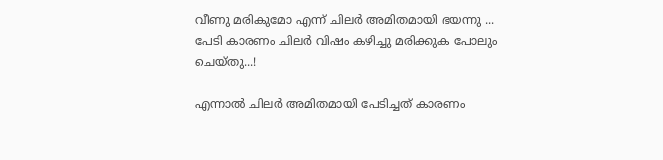വീണു മരികുമോ എന്ന് ചിലര്‍ അമിതമായി ഭയന്നു ... പേടി കാരണം ചിലര്‍ വിഷം കഴിച്ചു മരിക്കുക പോലും ചെയ്തു...!

എന്നാല്‍ ചിലര്‍ അമിതമായി പേടിച്ചത് കാരണം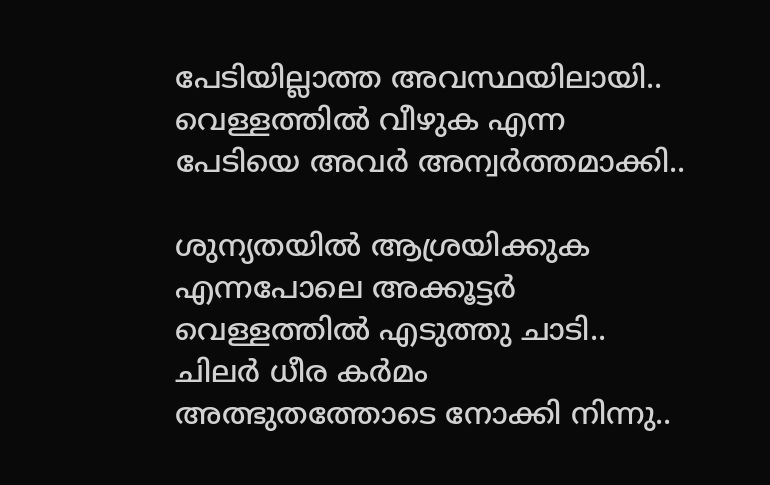പേടിയില്ലാത്ത അവസ്ഥയിലായി..
വെള്ളത്തില്‍ വീഴുക എന്ന പേടിയെ അവര്‍ അന്വര്‍ത്തമാക്കി..

ശുന്യതയില്‍ ആശ്രയിക്കുക എന്നപോലെ അക്കൂട്ടര്‍ വെള്ളത്തില്‍ എടുത്തു ചാടി..
ചിലര്‍ ധീര കര്‍മം അത്ഭുതത്തോടെ നോക്കി നിന്നു..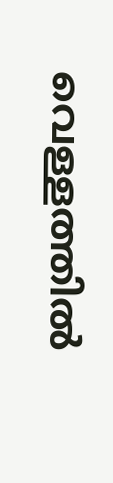വെള്ളത്തില്‍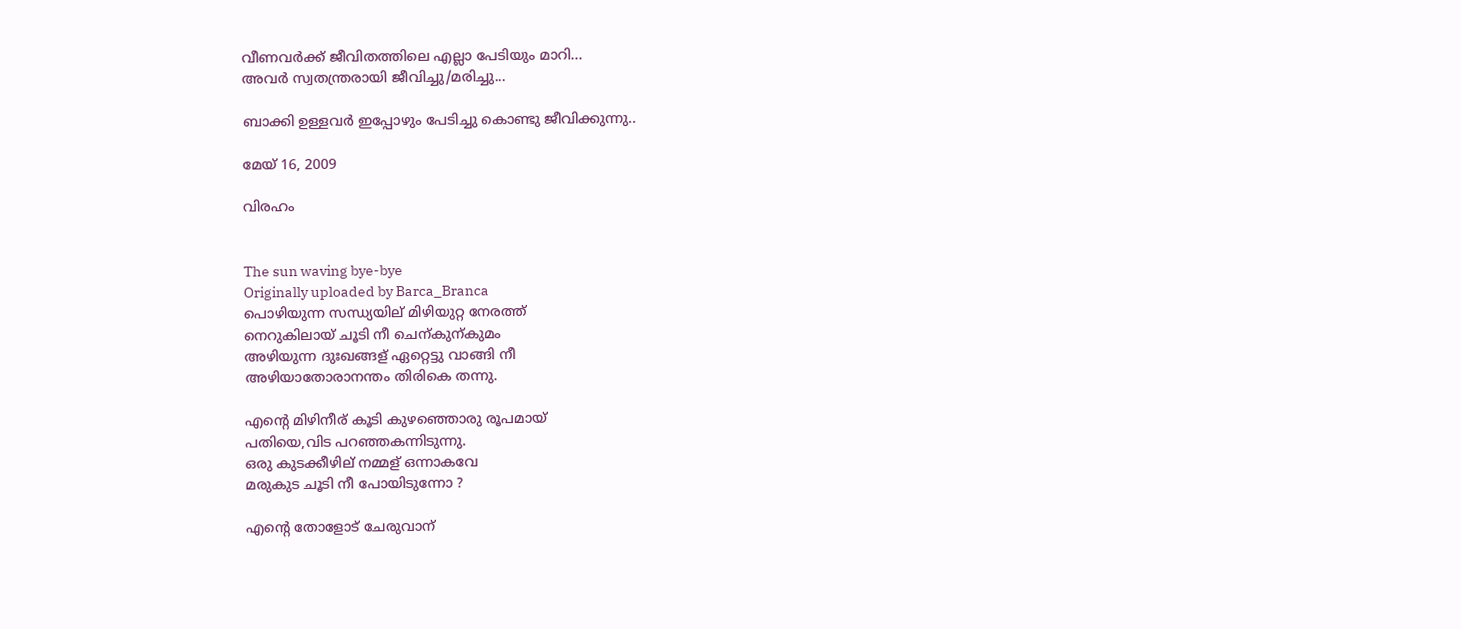വീണവര്‍ക്ക് ജീവിതത്തിലെ എല്ലാ പേടിയും മാറി...
അവര്‍ സ്വതന്ത്രരായി ജീവിച്ചു/മരിച്ചു...

ബാക്കി ഉള്ളവര്‍ ഇപ്പോഴും പേടിച്ചു കൊണ്ടു ജീവിക്കുന്നു..

മേയ് 16, 2009

വിരഹം


The sun waving bye-bye
Originally uploaded by Barca_Branca
പൊഴിയുന്ന സന്ധ്യയില് മിഴിയുറ്റ നേരത്ത്
നെറുകിലായ് ചൂടി നീ ചെന്കുന്കുമം
അഴിയുന്ന ദുഃഖങ്ങള് ഏറ്റെട്ടു വാങ്ങി നീ
അഴിയാതോരാനന്തം തിരികെ തന്നു.

എന്‍റെ മിഴിനീര് കൂടി കുഴഞ്ഞൊരു രൂപമായ്
പതിയെ,വിട പറഞ്ഞകന്നിടുന്നു.
ഒരു കുടക്കീഴില് നമ്മള് ഒന്നാകവേ
മരുകുട ചൂടി നീ പോയിടുന്നോ ?

എന്‍റെ തോളോട് ചേരുവാന്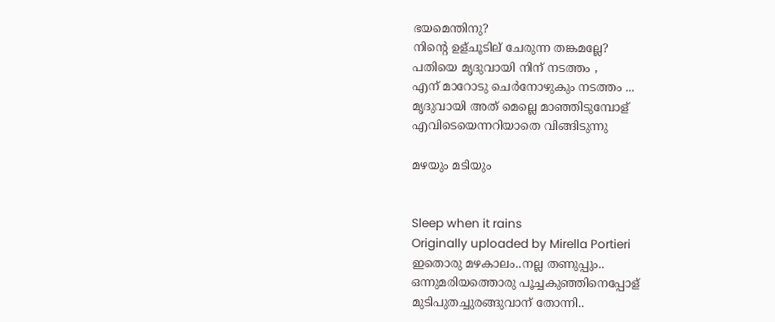ഭയമെന്തിനു?
നിന്‍റെ ഉള്ചൂടില് ചേരുന്ന തങ്കമല്ലേ?
പതിയെ മൃദുവായി നിന് നടത്തം ,
എന് മാറോടു ചെര്‍നോഴുകും നടത്തം ...
മൃദുവായി അത് മെല്ലെ മാഞ്ഞിടുമ്പോള്
എവിടെയെന്നറിയാതെ വിങ്ങിടുന്നു

മഴയും മടിയും


Sleep when it rains
Originally uploaded by Mirella Portieri
ഇതൊരു മഴകാലം..നല്ല തണുപ്പും..
ഒന്നുമരിയത്തൊരു പൂച്ചകുഞ്ഞിനെപ്പോള്
മുടിപുതച്ചുരങ്ങുവാന് തോന്നി..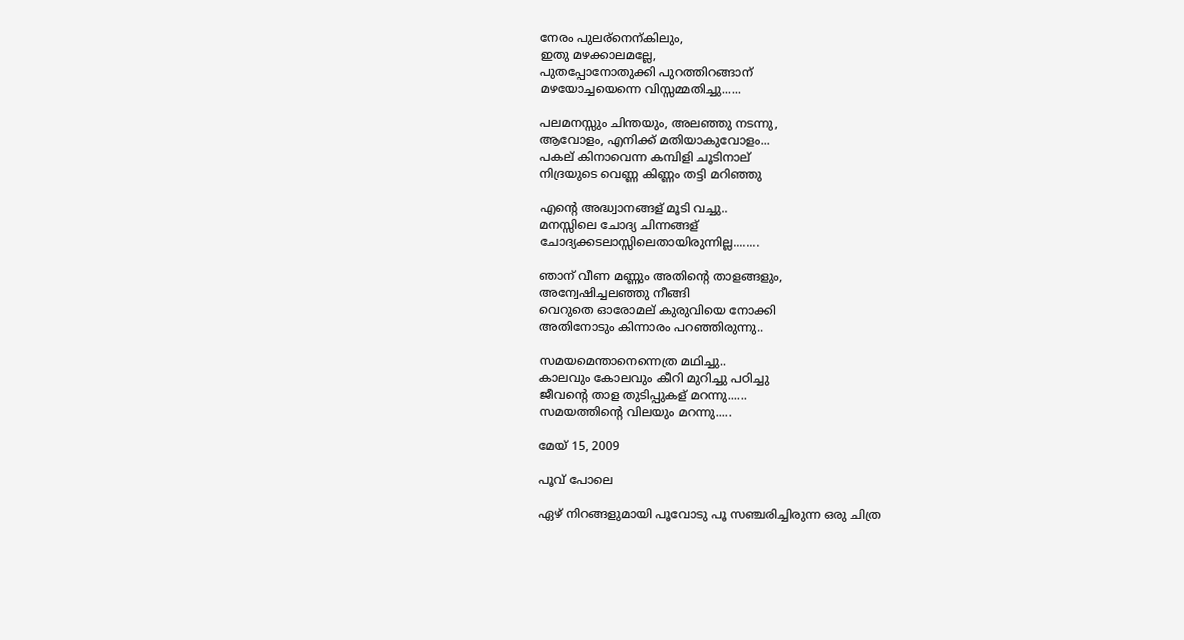നേരം പുലര്നെന്കിലും,
ഇതു മഴക്കാലമല്ലേ,
പുതപ്പോനോതുക്കി പുറത്തിറങ്ങാന്
മഴയോച്ചയെന്നെ വിസ്സമ്മതിച്ചു......

പലമനസ്സും ചിന്തയും, അലഞ്ഞു നടന്നു,
ആവോളം, എനിക്ക് മതിയാകുവോളം...
പകല് കിനാവെന്ന കമ്പിളി ചൂടിനാല്
നിദ്രയുടെ വെണ്ണ കിണ്ണം തട്ടി മറിഞ്ഞു

എന്റെ അദ്ധ്വാനങ്ങള് മൂടി വച്ചു..
മനസ്സിലെ ചോദ്യ ചിന്നങ്ങള്
ചോദ്യക്കടലാസ്സിലെതായിരുന്നില്ല........

ഞാന് വീണ മണ്ണും അതിന്റെ താളങ്ങളും,
അന്വേഷിച്ചലഞ്ഞു നീങ്ങി
വെറുതെ ഓരോമല് കുരുവിയെ നോക്കി
അതിനോടും കിന്നാരം പറഞ്ഞിരുന്നു..

സമയമെന്താനെന്നെത്ര മഥിച്ചു..
കാലവും കോലവും കീറി മുറിച്ചു പഠിച്ചു
ജീവന്റെ താള തുടിപ്പുകള് മറന്നു......
സമയത്തിന്റെ വിലയും മറന്നു.....

മേയ് 15, 2009

പൂവ് പോലെ

ഏഴ് നിറങ്ങളുമായി പൂവോടു പൂ സഞ്ചരിച്ചിരുന്ന ഒരു ചിത്ര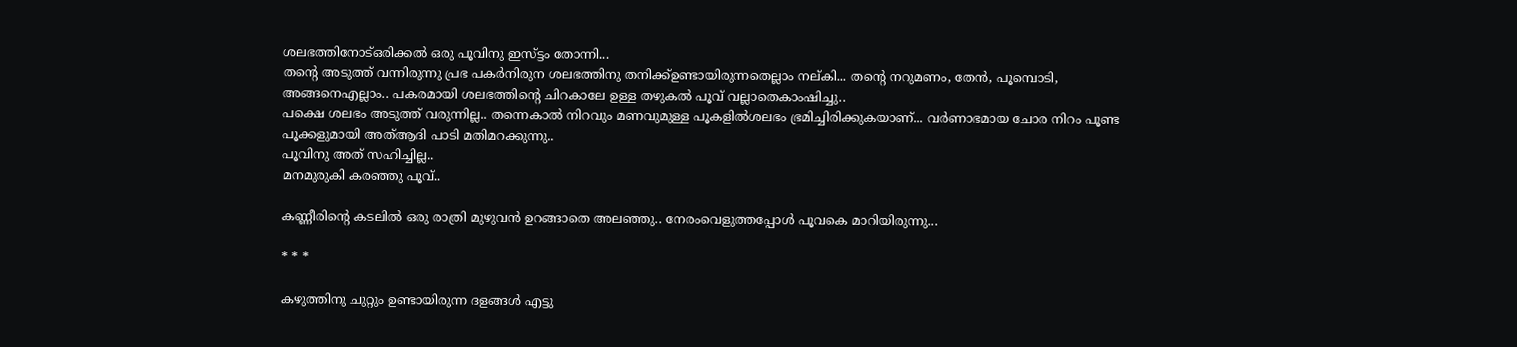ശലഭത്തിനോട്ഒരിക്കല്‍ ഒരു പൂവിനു ഇസ്ട്ടം തോന്നി...
തന്റെ അടുത്ത് വന്നിരുന്നു പ്രഭ പകര്‍നിരുന ശലഭത്തിനു തനിക്ക്ഉണ്ടായിരുന്നതെല്ലാം നല്കി... തന്റെ നറുമണം, തേന്‍, പൂമ്പൊടി, അങ്ങനെഎല്ലാം.. പകരമായി ശലഭത്തിന്റെ ചിറകാലേ ഉള്ള തഴുകല്‍ പൂവ് വല്ലാതെകാംഷിച്ചു..
പക്ഷെ ശലഭം അടുത്ത് വരുന്നില്ല.. തന്നെകാല്‍ നിറവും മണവുമുള്ള പൂകളില്‍ശലഭം ഭ്രമിച്ചിരിക്കുകയാണ്... വര്‍ണാഭമായ ചോര നിറം പൂണ്ട പൂക്കളുമായി അത്ആദി പാടി മതിമറക്കുന്നു..
പൂവിനു അത് സഹിച്ചില്ല..
മനമുരുകി കരഞ്ഞു പൂവ്..

കണ്ണീരിന്റെ കടലില്‍ ഒരു രാത്രി മുഴുവന്‍ ഉറങ്ങാതെ അലഞ്ഞു.. നേരംവെളുത്തപ്പോള്‍ പൂവകെ മാറിയിരുന്നു...

* * *

കഴുത്തിനു ചുറ്റും ഉണ്ടായിരുന്ന ദളങ്ങള്‍ എട്ടു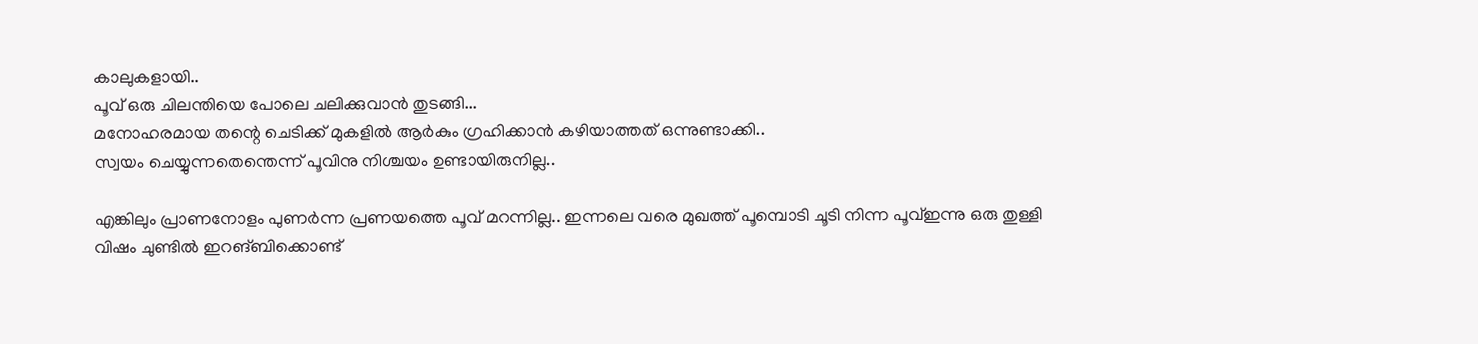കാലുകളായി..
പൂവ് ഒരു ചിലന്തിയെ പോലെ ചലിക്കുവാന്‍ തുടങ്ങി...
മനോഹരമായ തന്റെ ചെടിക്ക്‌ മുകളില്‍ ആര്‍കും ഗ്രഹിക്കാന്‍ കഴിയാത്തത് ഒന്നുണ്ടാക്കി..
സ്വയം ചെയ്യുന്നതെന്തെന്ന് പൂവിനു നിശ്ചയം ഉണ്ടായിരുനില്ല..

എങ്കിലും പ്രാണനോളം പുണര്‍ന്ന പ്രണയത്തെ പൂവ് മറന്നില്ല.. ഇന്നലെ വരെ മുഖത്ത്‌ പൂമ്പൊടി ചൂടി നിന്ന പൂവ്ഇന്നു ഒരു തുള്ളി വിഷം ചുണ്ടില്‍ ഇറങ്ബിക്കൊണ്ട്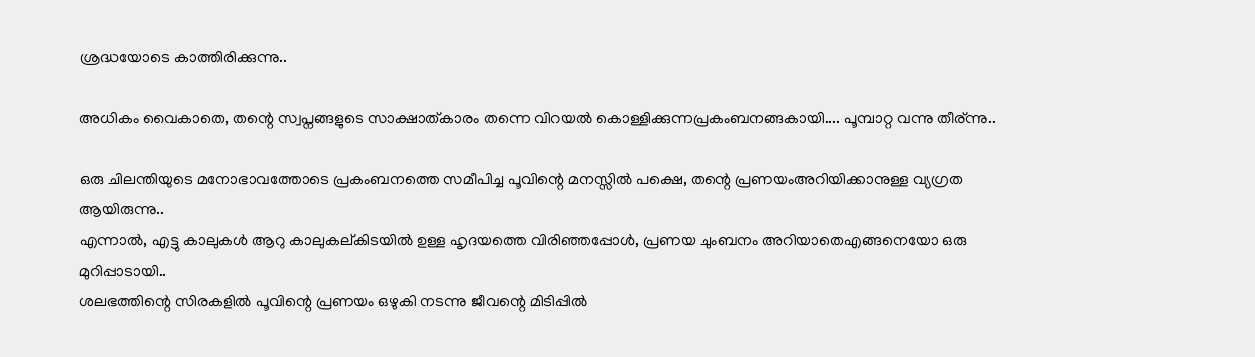ശ്രദ്ധയോടെ കാത്തിരിക്കുന്നു..

അധികം വൈകാതെ, തന്റെ സ്വപ്നങ്ങളുടെ സാക്ഷാത്കാരം തന്നെ വിറയല്‍ കൊള്ളിക്കുന്നപ്രകംബനങ്ങകായി.... പൂമ്പാറ്റ വന്നു തീര്ന്നു..

ഒരു ചിലന്തിയുടെ മനോഭാവത്തോടെ പ്രകംബനത്തെ സമീപിച്ച പൂവിന്റെ മനസ്സില്‍ പക്ഷെ, തന്റെ പ്രണയംഅറിയിക്കാനുള്ള വ്യഗ്രത ആയിരുന്നു..
എന്നാല്‍, എട്ടു കാലുകള്‍ ആറു കാലുകല്കിടയില്‍ ഉള്ള ഹൃദയത്തെ വിരിഞ്ഞപ്പോള്‍, പ്രണയ ചുംബനം അറിയാതെഎങ്ങനെയോ ഒരു മുറിപ്പാടായി..
ശലഭത്തിന്റെ സിരകളില്‍ പൂവിന്റെ പ്രണയം ഒഴുകി നടന്നു ജീവന്റെ മിടിപ്പില്‍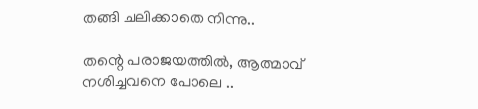തങ്ങി ചലിക്കാതെ നിന്നു..

തന്റെ പരാജയത്തില്‍, ആത്മാവ് നശിച്ചവനെ പോലെ ..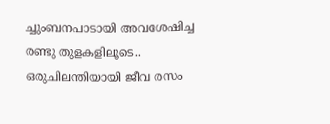ച്ചുംബനപാടായി അവശേഷിച്ച രണ്ടു തുളകളിലൂടെ.. ഒരുചിലന്തിയായി ജീവ രസം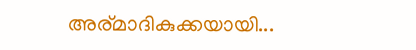അര്മാദികുക്കയായി...